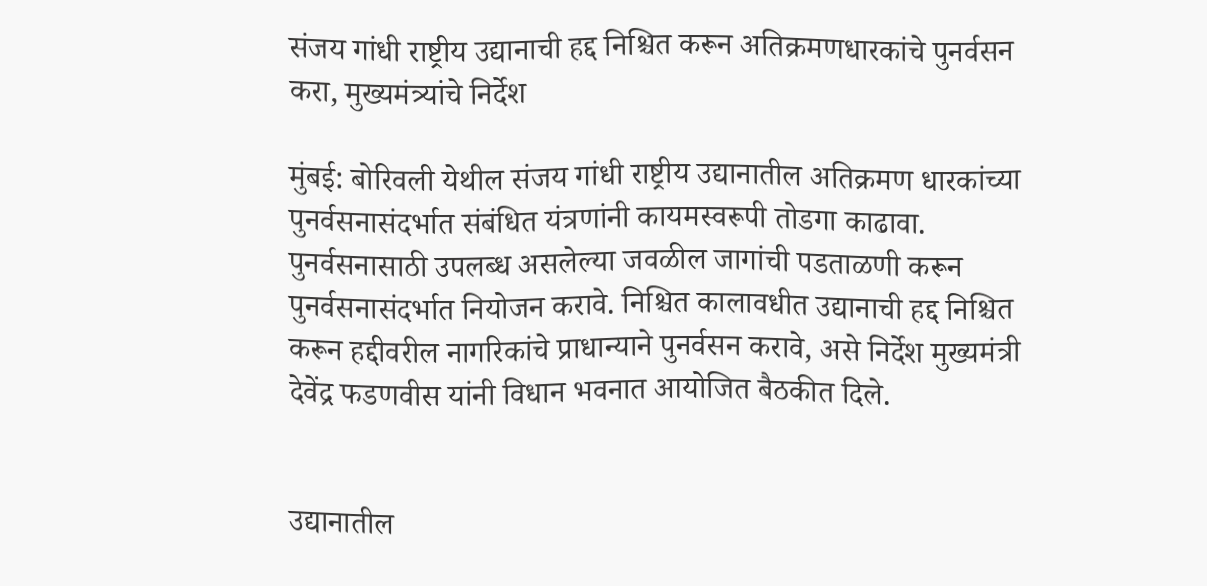संजय गांधी राष्ट्रीय उद्यानाची हद्द निश्चित करून अतिक्रमणधारकांचे पुनर्वसन करा, मुख्यमंत्र्यांचे निर्देश

मुंबई: बोरिवली येथील संजय गांधी राष्ट्रीय उद्यानातील अतिक्रमण धारकांच्या पुनर्वसनासंदर्भात संबंधित यंत्रणांनी कायमस्वरूपी तोडगा काढावा. पुनर्वसनासाठी उपलब्ध असलेल्या जवळील जागांची पडताळणी करून पुनर्वसनासंदर्भात नियोजन करावे. निश्चित कालावधीत उद्यानाची हद्द निश्चित करून हद्दीवरील नागरिकांचे प्राधान्याने पुनर्वसन करावे, असे निर्देश मुख्यमंत्री देवेंद्र फडणवीस यांनी विधान भवनात आयोजित बैठकीत दिले.


उद्यानातील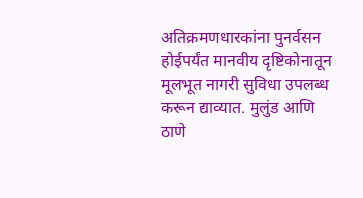अतिक्रमणधारकांना पुनर्वसन होईपर्यंत मानवीय दृष्टिकोनातून मूलभूत नागरी सुविधा उपलब्ध करून द्याव्यात. मुलुंड आणि ठाणे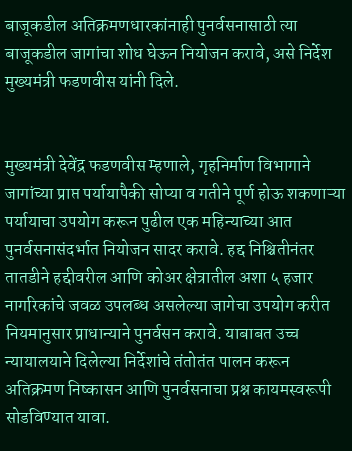बाजूकडील अतिक्रमणधारकांनाही पुनर्वसनासाठी त्या बाजूकडील जागांचा शोध घेऊन नियोजन करावे, असे निर्देश मुख्यमंत्री फडणवीस यांनी दिले.


मुख्यमंत्री देवेंद्र फडणवीस म्हणाले, गृहनिर्माण विभागाने जागांच्या प्राप्त पर्यायापैकी सोप्या व गतीने पूर्ण होऊ शकणाऱ्या पर्यायाचा उपयोग करून पुढील एक महिन्याच्या आत पुनर्वसनासंदर्भात नियोजन सादर करावे. हद्द निश्चितीनंतर तातडीने हद्दीवरील आणि कोअर क्षेत्रातील अशा ५ हजार नागरिकांचे जवळ उपलब्ध असलेल्या जागेचा उपयोग करीत नियमानुसार प्राधान्याने पुनर्वसन करावे. याबाबत उच्च न्यायालयाने दिलेल्या निर्देशांचे तंतोतंत पालन करून अतिक्रमण निष्कासन आणि पुनर्वसनाचा प्रश्न कायमस्वरूपी सोडविण्यात यावा.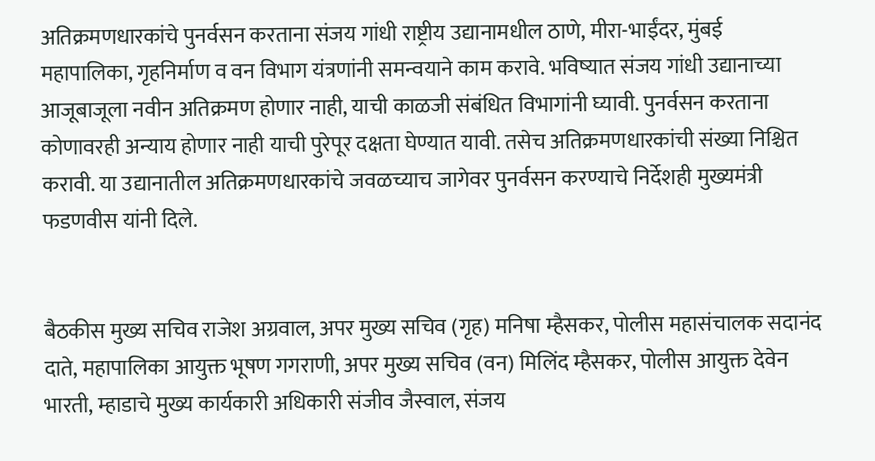अतिक्रमणधारकांचे पुनर्वसन करताना संजय गांधी राष्ट्रीय उद्यानामधील ठाणे, मीरा-भाईंदर, मुंबई महापालिका, गृहनिर्माण व वन विभाग यंत्रणांनी समन्वयाने काम करावे. भविष्यात संजय गांधी उद्यानाच्या आजूबाजूला नवीन अतिक्रमण होणार नाही, याची काळजी संबंधित विभागांनी घ्यावी. पुनर्वसन करताना कोणावरही अन्याय होणार नाही याची पुरेपूर दक्षता घेण्यात यावी. तसेच अतिक्रमणधारकांची संख्या निश्चित करावी. या उद्यानातील अतिक्रमणधारकांचे जवळच्याच जागेवर पुनर्वसन करण्याचे निर्देशही मुख्यमंत्री फडणवीस यांनी दिले.


बैठकीस मुख्य सचिव राजेश अग्रवाल, अपर मुख्य सचिव (गृह) मनिषा म्हैसकर, पोलीस महासंचालक सदानंद दाते, महापालिका आयुक्त भूषण गगराणी, अपर मुख्य सचिव (वन) मिलिंद म्हैसकर, पोलीस आयुक्त देवेन भारती, म्हाडाचे मुख्य कार्यकारी अधिकारी संजीव जैस्वाल, संजय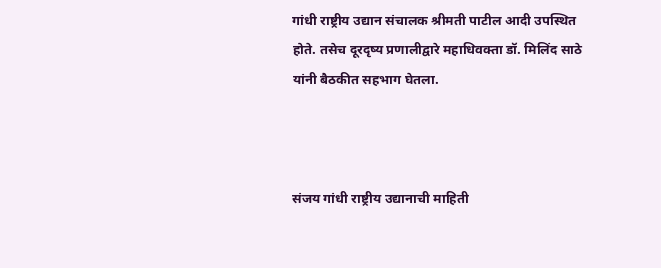गांधी राष्ट्रीय उद्यान संचालक श्रीमती पाटील आदी उपस्थित होते. तसेच दूरदृष्य प्रणालीद्वारे महाधिवक्ता डॉ. मिलिंद साठे यांनी बैठकीत सहभाग घेतला.



संजय गांधी राष्ट्रीय उद्यानाची माहिती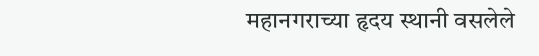महानगराच्या हृदय स्थानी वसलेले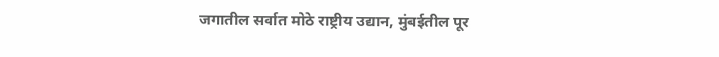जगातील सर्वात मोठे राष्ट्रीय उद्यान, मुंबईतील पूर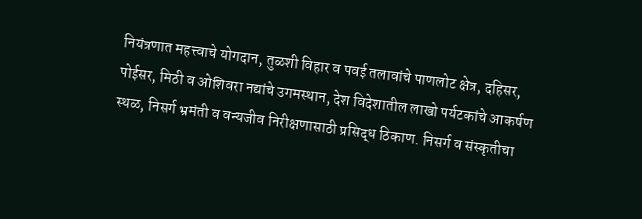नियंत्रणात महत्त्वाचे योगदान, तुळशी विहार व पवई तलावांचे पाणलोट क्षेत्र, दहिसर, पोईसर, मिठी व ओशिवरा नद्यांचे उगमस्थान, देश विदेशातील लाखो पर्यटकांचे आकर्षण स्थळ, निसर्ग भ्रमंती व वन्यजीव निरीक्षणासाठी प्रसिद्ध ठिकाण. निसर्ग व संस्कृतीचा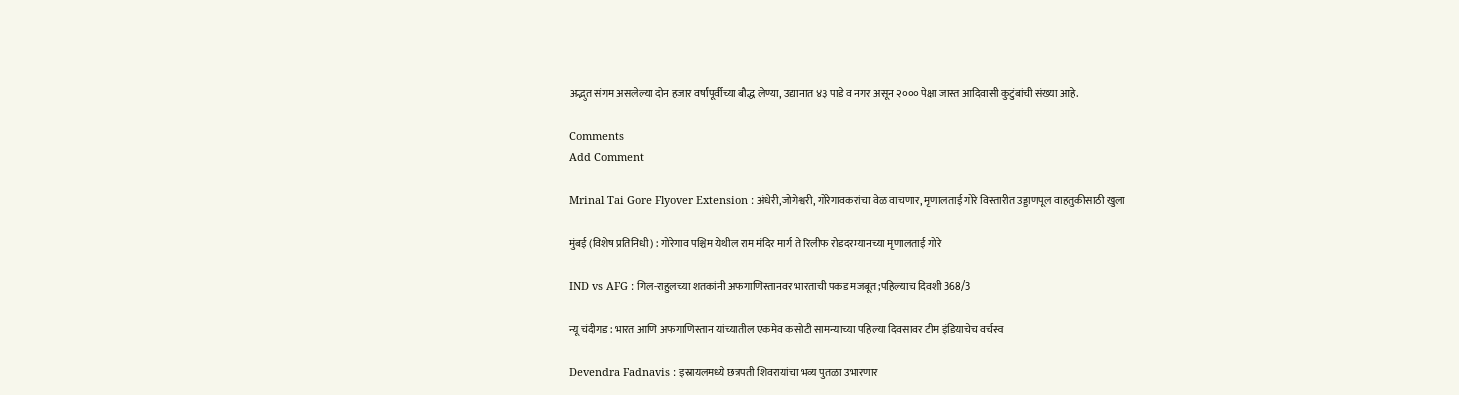अद्भुत संगम असलेल्या दोन हजार वर्षांपूर्वीच्या बौद्ध लेण्या, उद्यानात ४३ पाडे व नगर असून २००० पेक्षा जास्त आदिवासी कुटुंबांची संख्या आहे.

Comments
Add Comment

Mrinal Tai Gore Flyover Extension : अंधेरी,जोगेश्वरी, गोरेगावकरांचा वेळ वाचणार, मृणालताई गोरे विस्तारीत उड्डाणपूल वाहतुकीसाठी खुला

मुंबई (विशेष प्रतिनिधी) : गोरेगाव पश्चिम येथील राम मंदिर मार्ग ते रिलीफ रोडदरम्यानच्या मृणालताई गोरे

IND vs AFG : गिल-राहुलच्या शतकांनी अफगाणिस्तानवर भारताची पकड मजबूत;पहिल्याच दिवशी 368/3

न्यू चंदीगड : भारत आणि अफगाणिस्तान यांच्यातील एकमेव कसोटी सामन्याच्या पहिल्या दिवसावर टीम इंडियाचेच वर्चस्व

Devendra Fadnavis : इस्रायलमध्ये छत्रपती शिवरायांचा भव्य पुतळा उभारणार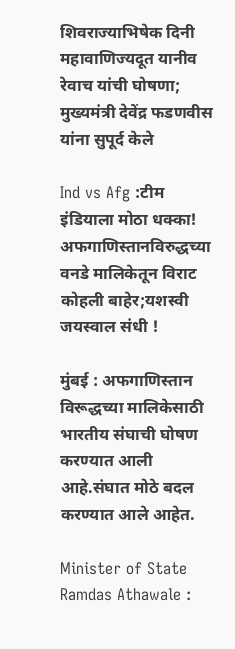शिवराज्याभिषेक दिनी महावाणिज्यदूत यानीव रेवाच यांची घोषणा; मुख्यमंत्री देवेंद्र फडणवीस यांना सुपूर्द केले

Ind vs Afg :टीम इंडियाला मोठा धक्का! अफगाणिस्तानविरुद्धच्या वनडे मालिकेतून विराट कोहली बाहेर;यशस्वी जयस्वाल संधी !

मुंबई : अफगाणिस्तान विरूद्धच्या मालिकेसाठी भारतीय संघाची घोषण करण्यात आली आहे.संघात मोठे बदल करण्यात आले आहेत.

Minister of State Ramdas Athawale :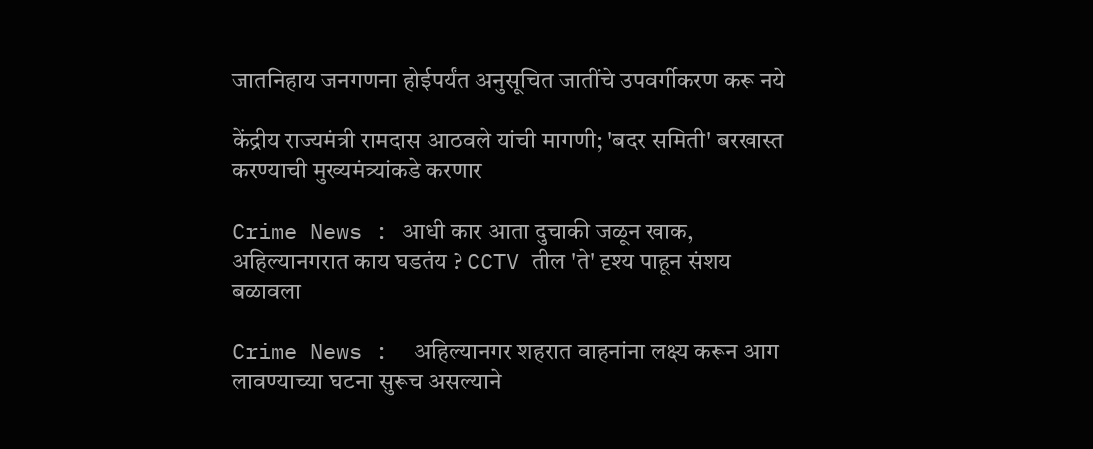जातनिहाय जनगणना होईपर्यंत अनुसूचित जातींचे उपवर्गीकरण करू नये

केंद्रीय राज्यमंत्री रामदास आठवले यांची मागणी; 'बदर समिती' बरखास्त करण्याची मुख्यमंत्र्यांकडे करणार

Crime News : आधी कार आता दुचाकी जळून खाक, अहिल्यानगरात काय घडतंय ? CCTV तील 'ते' दृश्य पाहून संशय बळावला

Crime News :  अहिल्यानगर शहरात वाहनांना लक्ष्य करून आग लावण्याच्या घटना सुरूच असल्याने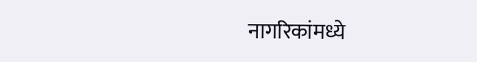नागरिकांमध्ये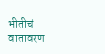भीतीचं वातावरण